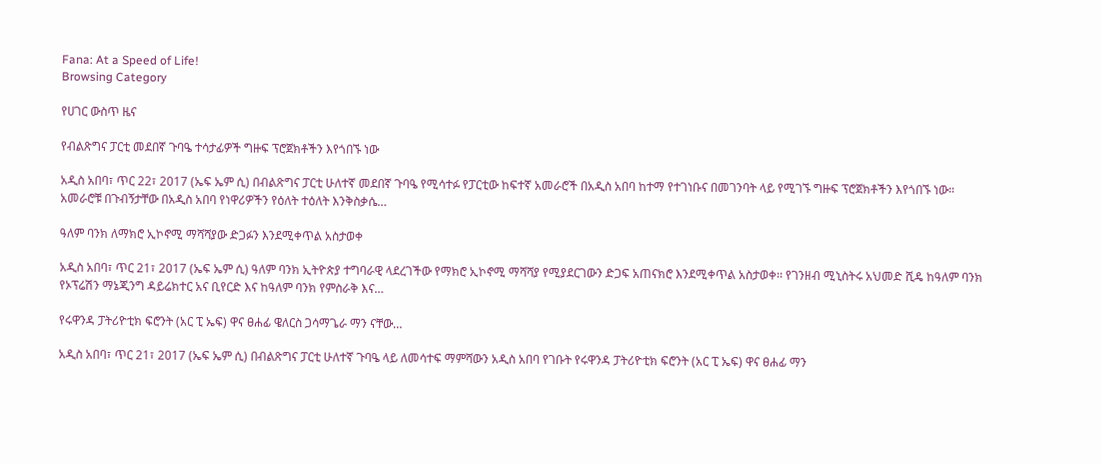Fana: At a Speed of Life!
Browsing Category

የሀገር ውስጥ ዜና

የብልጽግና ፓርቲ መደበኛ ጉባዔ ተሳታፊዎች ግዙፍ ፕሮጀክቶችን እየጎበኙ ነው

አዲስ አበባ፣ ጥር 22፣ 2017 (ኤፍ ኤም ሲ) በብልጽግና ፓርቲ ሁለተኛ መደበኛ ጉባዔ የሚሳተፉ የፓርቲው ከፍተኛ አመራሮች በአዲስ አበባ ከተማ የተገነቡና በመገንባት ላይ የሚገኙ ግዙፍ ፕሮጀክቶችን እየጎበኙ ነው። አመራሮቹ በጉብኝታቸው በአዲስ አበባ የነዋሪዎችን የዕለት ተዕለት እንቅስቃሴ…

ዓለም ባንክ ለማክሮ ኢኮኖሚ ማሻሻያው ድጋፉን እንደሚቀጥል አስታወቀ

አዲስ አበባ፣ ጥር 21፣ 2017 (ኤፍ ኤም ሲ) ዓለም ባንክ ኢትዮጵያ ተግባራዊ ላደረገችው የማክሮ ኢኮኖሚ ማሻሻያ የሚያደርገውን ድጋፍ አጠናክሮ እንደሚቀጥል አስታወቀ፡፡ የገንዘብ ሚኒስትሩ አህመድ ሺዴ ከዓለም ባንክ የኦፕሬሽን ማኔጂንግ ዳይሬክተር አና ቢየርድ እና ከዓለም ባንክ የምስራቅ እና…

የሩዋንዳ ፓትሪዮቲክ ፍሮንት (አር ፒ ኤፍ) ዋና ፀሐፊ ዌለርስ ጋሳማጌራ ማን ናቸው…

አዲስ አበባ፣ ጥር 21፣ 2017 (ኤፍ ኤም ሲ) በብልጽግና ፓርቲ ሁለተኛ ጉባዔ ላይ ለመሳተፍ ማምሻውን አዲስ አበባ የገቡት የሩዋንዳ ፓትሪዮቲክ ፍሮንት (አር ፒ ኤፍ) ዋና ፀሐፊ ማን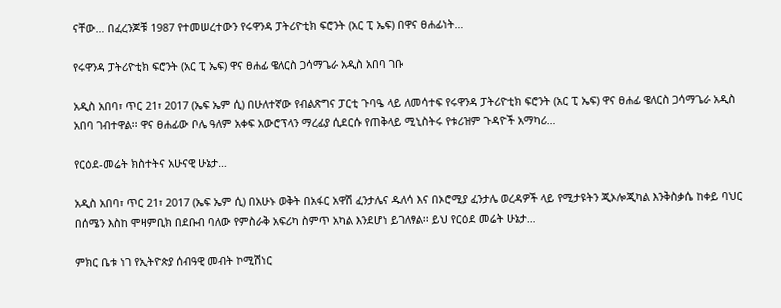ናቸው… በፈረንጆቹ 1987 የተመሠረተውን የሩዋንዳ ፓትሪዮቲክ ፍሮንት (አር ፒ ኤፍ) በዋና ፀሐፊነት…

የሩዋንዳ ፓትሪዮቲክ ፍሮንት (አር ፒ ኤፍ) ዋና ፀሐፊ ዌለርስ ጋሳማጌራ አዲስ አበባ ገቡ

አዲስ አበባ፣ ጥር 21፣ 2017 (ኤፍ ኤም ሲ) በሁለተኛው የብልጽግና ፓርቲ ጉባዔ ላይ ለመሳተፍ የሩዋንዳ ፓትሪዮቲክ ፍሮንት (አር ፒ ኤፍ) ዋና ፀሐፊ ዌለርስ ጋሳማጌራ አዲስ አበባ ገብተዋል፡፡ ዋና ፀሐፊው ቦሌ ዓለም አቀፍ አውሮፕላን ማረፊያ ሲደርሱ የጠቅላይ ሚኒስትሩ የቱሪዝም ጉዳዮች አማካሪ…

የርዕደ-መሬት ክስተትና አሁናዊ ሁኔታ…

አዲስ አበባ፣ ጥር 21፣ 2017 (ኤፍ ኤም ሲ) በአሁኑ ወቅት በአፋር አዋሽ ፈንታሌና ዱለሳ እና በኦሮሚያ ፈንታሌ ወረዳዎች ላይ የሚታዩትን ጂኦሎጂካል እንቅስቃሴ ከቀይ ባህር በሰሜን እስከ ሞዛምቢክ በደቡብ ባለው የምስራቅ አፍሪካ ስምጥ አካል እንደሆነ ይገለፃል፡፡ ይህ የርዕደ መሬት ሁኔታ…

ምክር ቤቱ ነገ የኢትዮጵያ ሰብዓዊ መብት ኮሚሽነር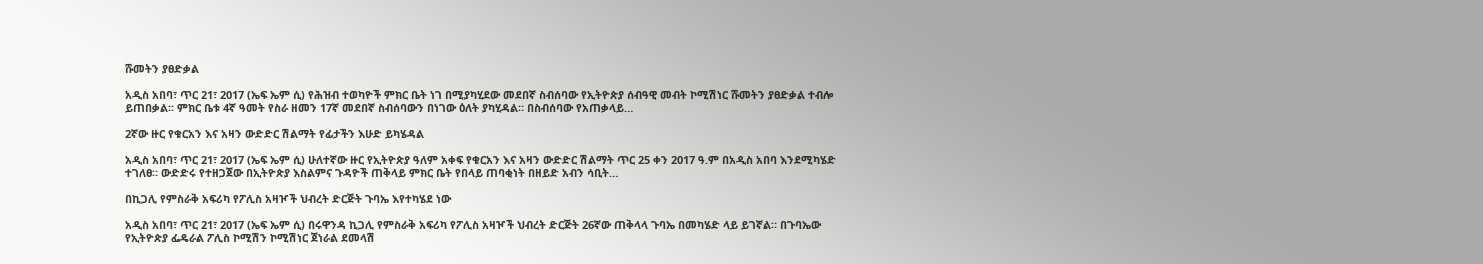ሹመትን ያፀድቃል

አዲስ አበባ፣ ጥር 21፣ 2017 (ኤፍ ኤም ሲ) የሕዝብ ተወካዮች ምክር ቤት ነገ በሚያካሂደው መደበኛ ስብሰባው የኢትዮጵያ ሰብዓዊ መብት ኮሚሽነር ሹመትን ያፀድቃል ተብሎ ይጠበቃል። ምክር ቤቱ 4ኛ ዓመት የስራ ዘመን 17ኛ መደበኛ ስብሰባውን በነገው ዕለት ያካሂዳል። በስብሰባው የአጠቃላይ…

2ኛው ዙር የቁርአን እና አዛን ውድድር ሽልማት የፊታችን እሁድ ይካሄዳል

አዲስ አበባ፣ ጥር 21፣ 2017 (ኤፍ ኤም ሲ) ሁለተኛው ዙር የኢትዮጵያ ዓለም አቀፍ የቁርአን እና አዛን ውድድር ሽልማት ጥር 25 ቀን 2017 ዓ.ም በአዲስ አበባ እንደሚካሄድ ተገለፀ። ውድድሩ የተዘጋጀው በኢትዮጵያ እስልምና ጉዳዮች ጠቅላይ ምክር ቤት የበላይ ጠባቂነት በዘይድ አብን ሳቢት…

በኪጋሊ የምስራቅ አፍሪካ የፖሊስ አዛዦች ህብረት ድርጅት ጉባኤ እየተካሄደ ነው

አዲስ አበባ፣ ጥር 21፣ 2017 (ኤፍ ኤም ሲ) በሩዋንዳ ኪጋሊ የምስራቅ አፍሪካ የፖሊስ አዛዦች ህብረት ድርጅት 26ኛው ጠቅላላ ጉባኤ በመካሄድ ላይ ይገኛል። በጉባኤው የኢትዮጵያ ፌዴራል ፖሊስ ኮሚሽን ኮሚሽነር ጀነራል ደመላሽ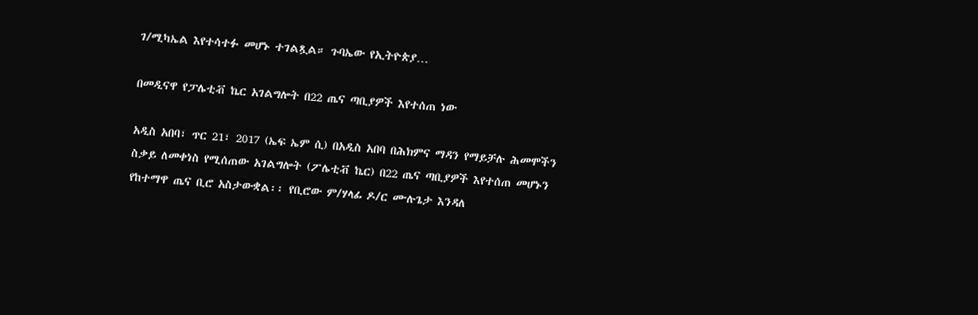ገ/ሚካኤል እየተሳተፉ መሆኑ ተገልጿል። ጉባኤው የኢትዮጵያ…

በመዲናዋ የፓሌቲቭ ኬር አገልግሎት በ22 ጤና ጣቢያዎች እየተሰጠ ነው

አዲስ አበባ፣ ጥር 21፣ 2017 (ኤፍ ኤም ሲ) በአዲስ አበባ በሕክምና ማዳን የማይቻሉ ሕመሞችን ስቃይ ለመቀነስ የሚሰጠው አገልግሎት (ፖሌቲቭ ኬር) በ22 ጤና ጣቢያዎች እየተሰጠ መሆኑን የከተማዋ ጤና ቢሮ አስታውቋል፡፡ የቢሮው ም/ሃላፊ ዶ/ር ሙሉጌታ እንዳለ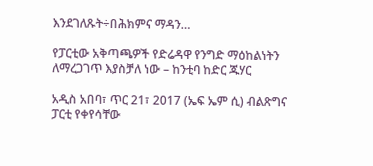እንደገለጹት÷በሕክምና ማዳን…

የፓርቲው አቅጣጫዎች የድሬዳዋ የንግድ ማዕከልነትን ለማረጋገጥ እያስቻለ ነው – ከንቲባ ከድር ጁሃር

አዲስ አበባ፣ ጥር 21፣ 2017 (ኤፍ ኤም ሲ) ብልጽግና ፓርቲ የቀየሳቸው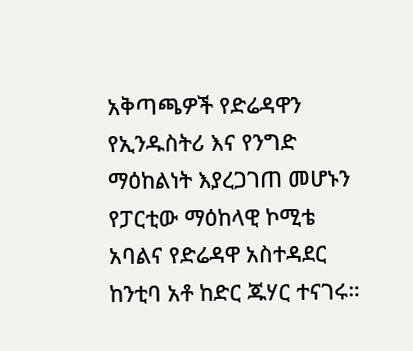አቅጣጫዎች የድሬዳዋን የኢንዱስትሪ እና የንግድ ማዕከልነት እያረጋገጠ መሆኑን የፓርቲው ማዕከላዊ ኮሚቴ አባልና የድሬዳዋ አስተዳደር ከንቲባ አቶ ከድር ጁሃር ተናገሩ።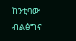ከንቲባው ብልፅግና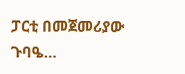ፓርቲ በመጀመሪያው ጉባዔ…